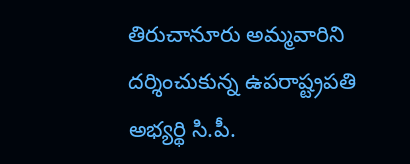తిరుచానూరు అమ్మవారిని దర్శించుకున్న ఉపరాష్ట్రపతి అభ్యర్థి సి.పీ.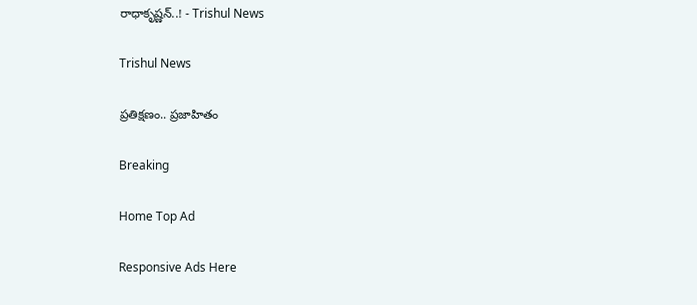రాధాకృష్ణన్..! - Trishul News

Trishul News

ప్రతిక్షణం.. ప్రజాహితం

Breaking

Home Top Ad

Responsive Ads Here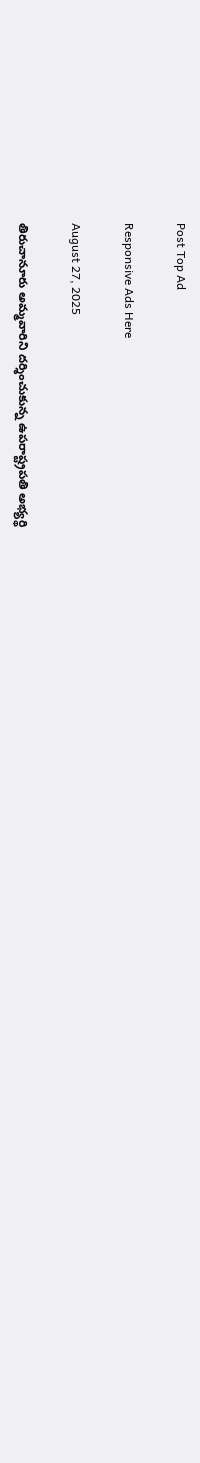Post Top Ad

Responsive Ads Here

August 27, 2025

తిరుచానూరు అమ్మవారిని దర్శించుకున్న ఉపరాష్ట్రపతి అభ్యర్థి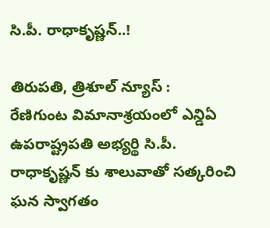సి.పీ. రాధాకృష్ణన్..!

తిరుపతి, త్రిశూల్ న్యూస్ :
రేణిగుంట విమానాశ్రయంలో ఎన్డిఏ ఉపరాష్ట్రపతి అభ్యర్థి సి.పీ. రాధాకృష్ణన్ కు శాలువాతో సత్కరించి ఘన స్వాగతం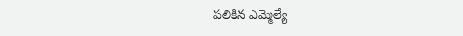పలికిన ఎమ్మెల్యే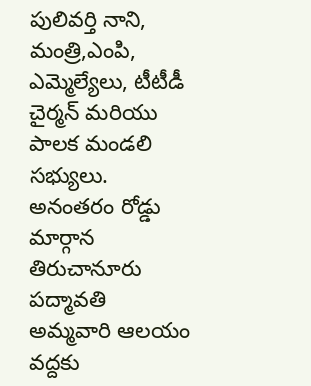పులివర్తి నాని, మంత్రి,ఎంపి, ఎమ్మెల్యేలు, టీటీడీ చైర్మన్ మరియు పాలక మండలి సభ్యులు. అనంతరం రోడ్డు మార్గాన తిరుచానూరు పద్మావతి అమ్మవారి ఆలయం వద్దకు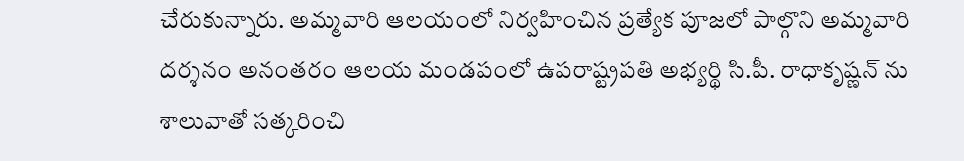చేరుకున్నారు. అమ్మవారి ఆలయంలో నిర్వహించిన ప్రత్యేక పూజలో పాల్గొని అమ్మవారి దర్శనం అనంతరం ఆలయ మండపంలో ఉపరాష్ట్రపతి అభ్యర్థి సి.పీ. రాధాకృష్ణన్ ను శాలువాతో సత్కరించి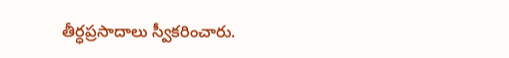తీర్ధప్రసాదాలు స్వీకరించారు.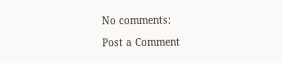No comments:

Post a Comment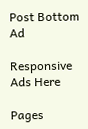Post Bottom Ad

Responsive Ads Here

Pages